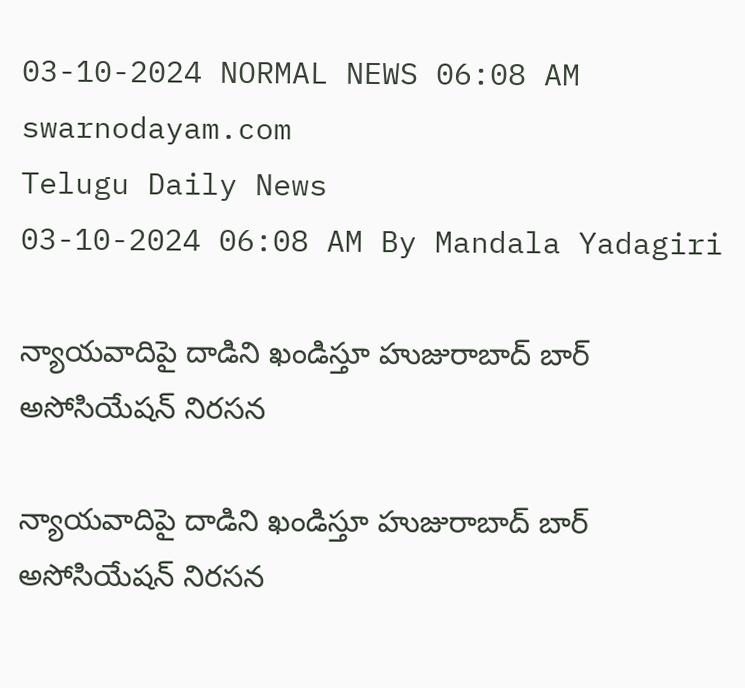03-10-2024 NORMAL NEWS 06:08 AM
swarnodayam.com
Telugu Daily News
03-10-2024 06:08 AM By Mandala Yadagiri

న్యాయవాదిపై దాడిని ఖండిస్తూ హుజురాబాద్ బార్ అసోసియేషన్ నిరసన

న్యాయవాదిపై దాడిని ఖండిస్తూ హుజురాబాద్ బార్ అసోసియేషన్ నిరసన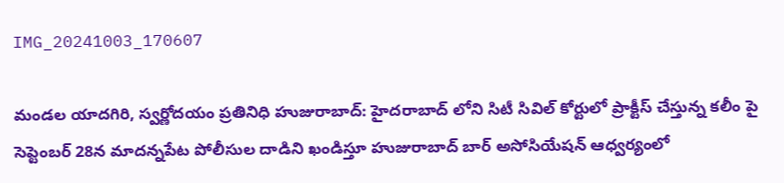IMG_20241003_170607

మండల యాదగిరి, స్వర్ణోదయం ప్రతినిధి హుజురాబాద్: హైదరాబాద్ లోని సిటీ సివిల్ కోర్టులో ప్రాక్టీస్ చేస్తున్న కలీం పై సెప్టెంబర్ 28న మాదన్నపేట పోలీసుల దాడిని ఖండిస్తూ హుజురాబాద్ బార్ అసోసియేషన్ ఆధ్వర్యంలో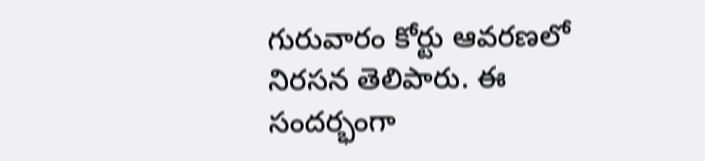గురువారం కోర్టు ఆవరణలో నిరసన తెలిపారు. ఈ సందర్భంగా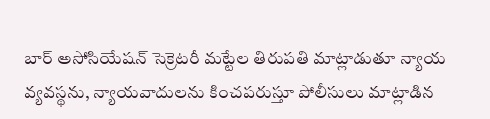బార్ అసోసియేషన్ సెక్రెటరీ మట్టేల తిరుపతి మాట్లాడుతూ న్యాయ వ్యవస్థను, న్యాయవాదులను కించపరుస్తూ పోలీసులు మాట్లాడిన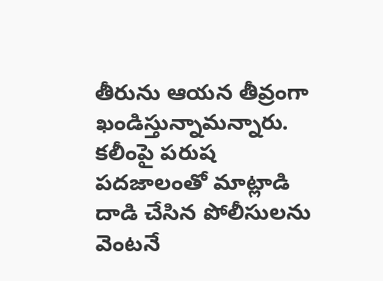తీరును ఆయన తీవ్రంగా ఖండిస్తున్నామన్నారు. కలీంపై పరుష పదజాలంతో మాట్లాడి దాడి చేసిన పోలీసులను వెంటనే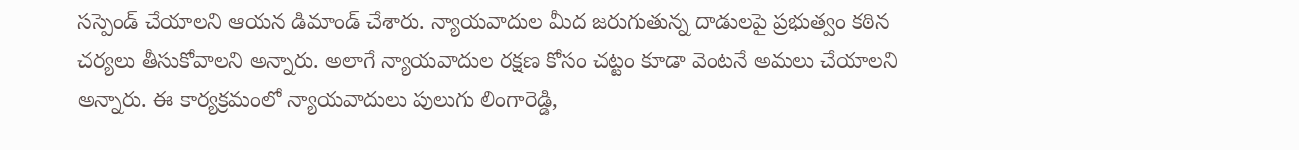సస్పెండ్ చేయాలని ఆయన డిమాండ్ చేశారు. న్యాయవాదుల మీద జరుగుతున్న దాడులపై ప్రభుత్వం కఠిన చర్యలు తీసుకోవాలని అన్నారు. అలాగే న్యాయవాదుల రక్షణ కోసం చట్టం కూడా వెంటనే అమలు చేయాలని అన్నారు. ఈ కార్యక్రమంలో న్యాయవాదులు పులుగు లింగారెడ్డి,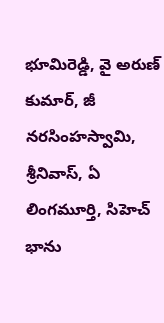భూమిరెడ్డి, వై అరుణ్ కుమార్, జీ నరసింహస్వామి, శ్రీనివాస్, ఏ లింగమూర్తి, సిహెచ్ భాను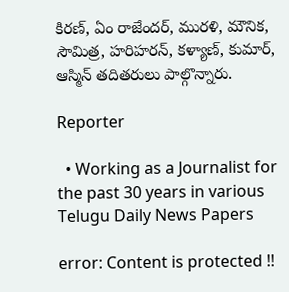కిరణ్, ఏం రాజేందర్, మురళి, మౌనిక, సౌమిత్ర, హరిహరన్, కళ్యాణ్, కుమార్, ఆస్మిన్ తదితరులు పాల్గొన్నారు.

Reporter

  • Working as a Journalist for the past 30 years in various Telugu Daily News Papers

error: Content is protected !!